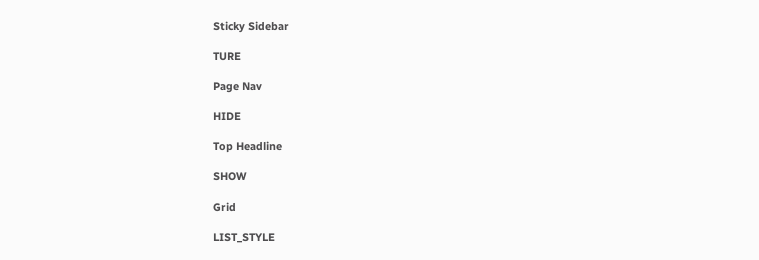Sticky Sidebar

TURE

Page Nav

HIDE

Top Headline

SHOW

Grid

LIST_STYLE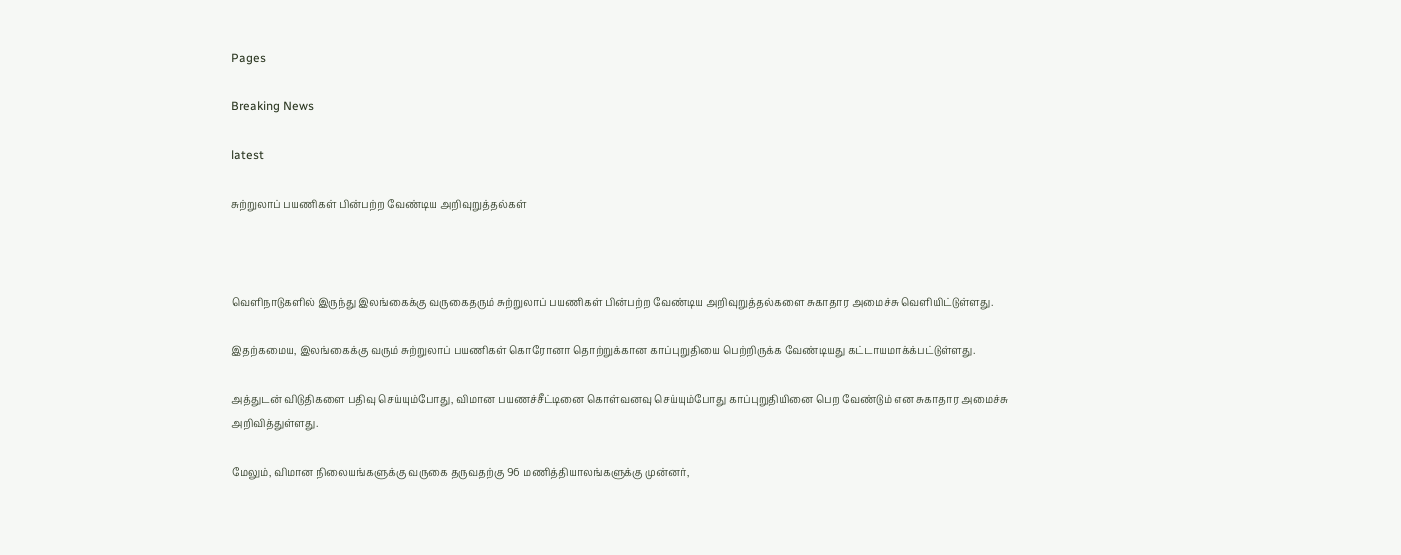Pages

Breaking News

latest

சுற்றுலாப் பயணிகள் பின்பற்ற வேண்டிய அறிவுறுத்தல்கள்



வெளிநாடுகளில் இருந்து இலங்கைக்கு வருகைதரும் சுற்றுலாப் பயணிகள் பின்பற்ற வேண்டிய அறிவுறுத்தல்களை சுகாதார அமைச்சு வெளியிட்டுள்ளது.

இதற்கமைய, இலங்கைக்கு வரும் சுற்றுலாப் பயணிகள் கொரோனா தொற்றுக்கான காப்புறுதியை பெற்றிருக்க வேண்டியது கட்டாயமாக்க்பட்டுள்ளது.

அத்துடன் விடுதிகளை பதிவு செய்யும்போது, விமான பயணச்சீட்டினை கொள்வனவு செய்யும்போது காப்புறுதியினை பெற வேண்டும் என சுகாதார அமைச்சு அறிவித்துள்ளது.

மேலும், விமான நிலையங்களுக்கு வருகை தருவதற்கு 96 மணித்தியாலங்களுக்கு முன்னர்,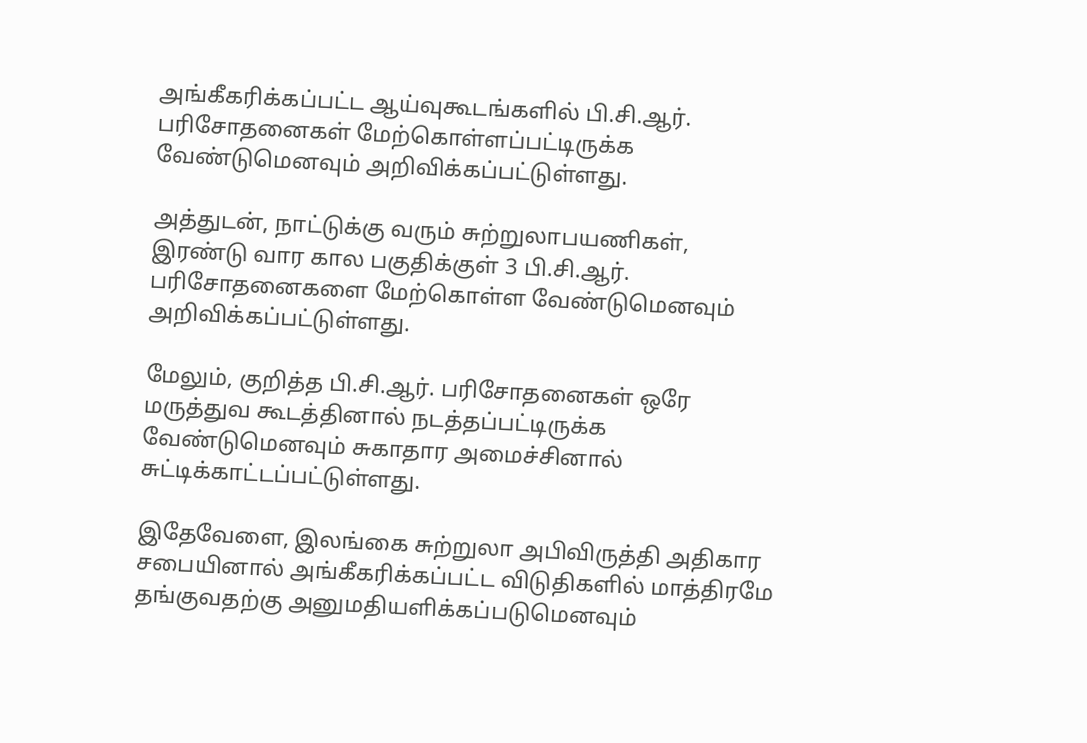அங்கீகரிக்கப்பட்ட ஆய்வுகூடங்களில் பி.சி.ஆர். பரிசோதனைகள் மேற்கொள்ளப்பட்டிருக்க வேண்டுமெனவும் அறிவிக்கப்பட்டுள்ளது.

அத்துடன், நாட்டுக்கு வரும் சுற்றுலாபயணிகள், இரண்டு வார கால பகுதிக்குள் 3 பி.சி.ஆர். பரிசோதனைகளை மேற்கொள்ள வேண்டுமெனவும் அறிவிக்கப்பட்டுள்ளது.

மேலும், குறித்த பி.சி.ஆர். பரிசோதனைகள் ஒரே மருத்துவ கூடத்தினால் நடத்தப்பட்டிருக்க வேண்டுமெனவும் சுகாதார அமைச்சினால் சுட்டிக்காட்டப்பட்டுள்ளது.

இதேவேளை, இலங்கை சுற்றுலா அபிவிருத்தி அதிகார சபையினால் அங்கீகரிக்கப்பட்ட விடுதிகளில் மாத்திரமே தங்குவதற்கு அனுமதியளிக்கப்படுமெனவும்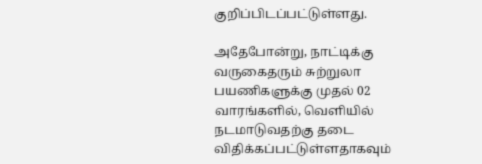குறிப்பிடப்பட்டுள்ளது.

அதேபோன்று, நாட்டிக்கு வருகைதரும் சுற்றுலா பயணிகளுக்கு முதல் 02 வாரங்களில், வெளியில் நடமாடுவதற்கு தடை விதிக்கப்பட்டுள்ளதாகவும்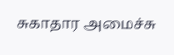சுகாதார அமைச்சு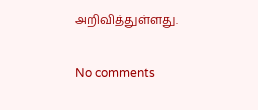அறிவித்துள்ளது.

No comments